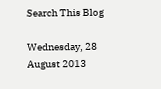Search This Blog

Wednesday, 28 August 2013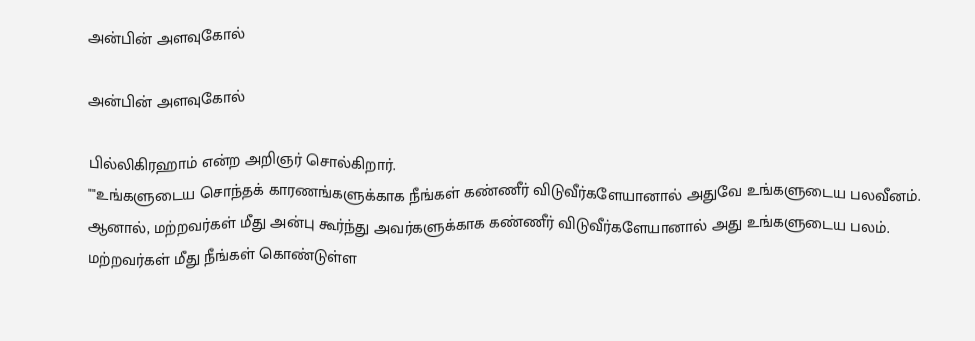அன்பின் அளவுகோல்

அன்பின் அளவுகோல்

பில்லிகிரஹாம் என்ற அறிஞர் சொல்கிறார்.
""உங்களுடைய சொந்தக் காரணங்களுக்காக நீங்கள் கண்ணீர் விடுவீர்களேயானால் அதுவே உங்களுடைய பலவீனம். ஆனால், மற்றவர்கள் மீது அன்பு கூர்ந்து அவர்களுக்காக கண்ணீர் விடுவீர்களேயானால் அது உங்களுடைய பலம்.
மற்றவர்கள் மீது நீங்கள் கொண்டுள்ள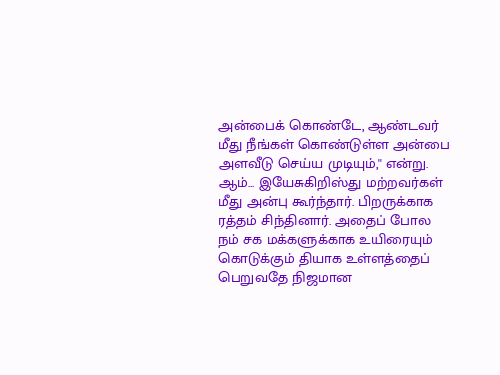அன்பைக் கொண்டே, ஆண்டவர் மீது நீங்கள் கொண்டுள்ள அன்பை அளவீடு செய்ய முடியும்,'' என்று.
ஆம்... இயேசுகிறிஸ்து மற்றவர்கள் மீது அன்பு கூர்ந்தார். பிறருக்காக ரத்தம் சிந்தினார். அதைப் போல நம் சக மக்களுக்காக உயிரையும் கொடுக்கும் தியாக உள்ளத்தைப் பெறுவதே நிஜமான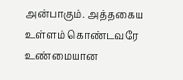அன்பாகும். அத்தகைய உள்ளம் கொண்டவரே உண்மையான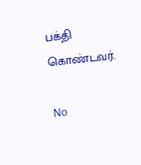பக்தி கொண்டவர்.

No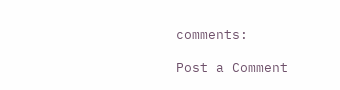comments:

Post a Comment